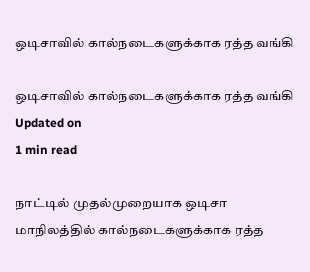ஒடிசாவில் கால்நடைகளுக்காக ரத்த வங்கி

ஒடிசாவில் கால்நடைகளுக்காக ரத்த வங்கி
Updated on
1 min read

நாட்டில் முதல்முறையாக ஒடிசா மாநிலத்தில் கால்நடைகளுக்காக ரத்த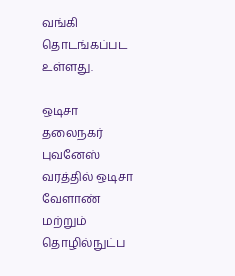வங்கி தொடங்கப்பட உள்ளது.

ஒடிசா தலைநகர் புவனேஸ் வரத்தில் ஒடிசா வேளாண் மற்றும் தொழில்நுட்ப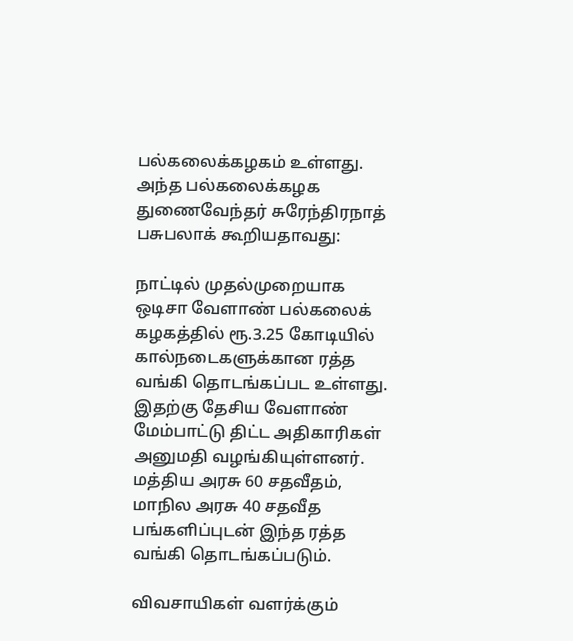பல்கலைக்கழகம் உள்ளது. அந்த பல்கலைக்கழக துணைவேந்தர் சுரேந்திரநாத் பசுபலாக் கூறியதாவது:

நாட்டில் முதல்முறையாக ஒடிசா வேளாண் பல்கலைக் கழகத்தில் ரூ.3.25 கோடியில் கால்நடைகளுக்கான ரத்த வங்கி தொடங்கப்பட உள்ளது. இதற்கு தேசிய வேளாண் மேம்பாட்டு திட்ட அதிகாரிகள் அனுமதி வழங்கியுள்ளனர். மத்திய அரசு 60 சதவீதம், மாநில அரசு 40 சதவீத பங்களிப்புடன் இந்த ரத்த வங்கி தொடங்கப்படும்.

விவசாயிகள் வளர்க்கும்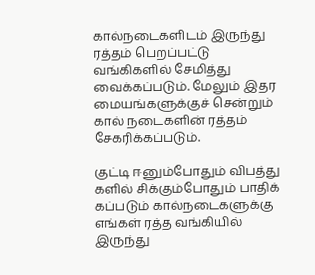கால்நடைகளிடம் இருந்து ரத்தம் பெறப்பட்டு வங்கிகளில் சேமித்து வைக்கப்படும். மேலும் இதர மையங்களுக்குச் சென்றும் கால் நடைகளின் ரத்தம் சேகரிக்கப்படும்.

குட்டி ஈனும்போதும் விபத்து களில் சிக்கும்போதும் பாதிக் கப்படும் கால்நடைகளுக்கு எங்கள் ரத்த வங்கியில் இருந்து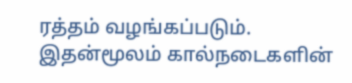ரத்தம் வழங்கப்படும். இதன்மூலம் கால்நடைகளின்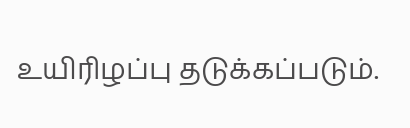உயிரிழப்பு தடுக்கப்படும்.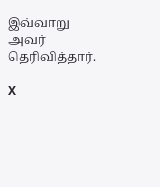இவ்வாறு அவர் தெரிவித்தார்.

X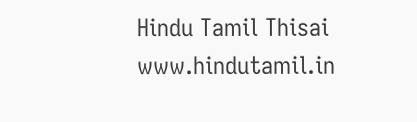Hindu Tamil Thisai
www.hindutamil.in